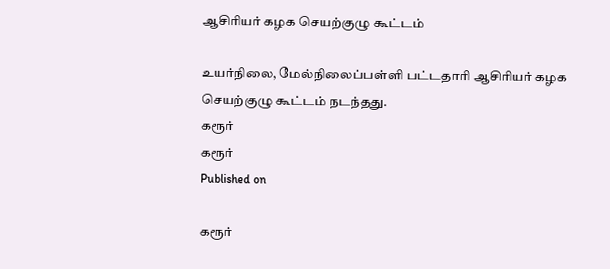ஆசிரியர் கழக செயற்குழு கூட்டம்

உயர்நிலை, மேல்நிலைப்பள்ளி பட்டதாரி ஆசிரியர் கழக செயற்குழு கூட்டம் நடந்தது.
கரூர்
கரூர்
Published on

கரூர்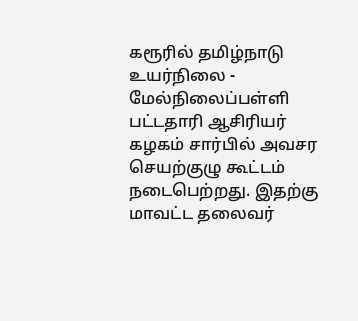கரூரில் தமிழ்நாடு உயர்நிலை - மேல்நிலைப்பள்ளி பட்டதாரி ஆசிரியர் கழகம் சார்பில் அவசர செயற்குழு கூட்டம் நடைபெற்றது. இதற்கு மாவட்ட தலைவர்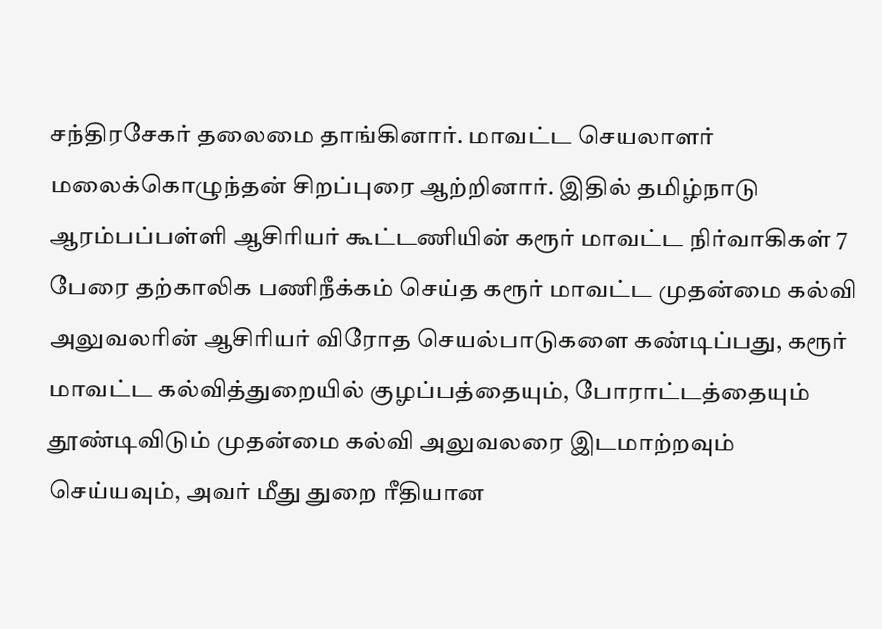சந்திரசேகர் தலைமை தாங்கினார். மாவட்ட செயலாளர் மலைக்கொழுந்தன் சிறப்புரை ஆற்றினார். இதில் தமிழ்நாடு ஆரம்பப்பள்ளி ஆசிரியர் கூட்டணியின் கரூர் மாவட்ட நிர்வாகிகள் 7 பேரை தற்காலிக பணிநீக்கம் செய்த கரூர் மாவட்ட முதன்மை கல்வி அலுவலரின் ஆசிரியர் விரோத செயல்பாடுகளை கண்டிப்பது, கரூர் மாவட்ட கல்வித்துறையில் குழப்பத்தையும், போராட்டத்தையும் தூண்டிவிடும் முதன்மை கல்வி அலுவலரை இடமாற்றவும் செய்யவும், அவர் மீது துறை ரீதியான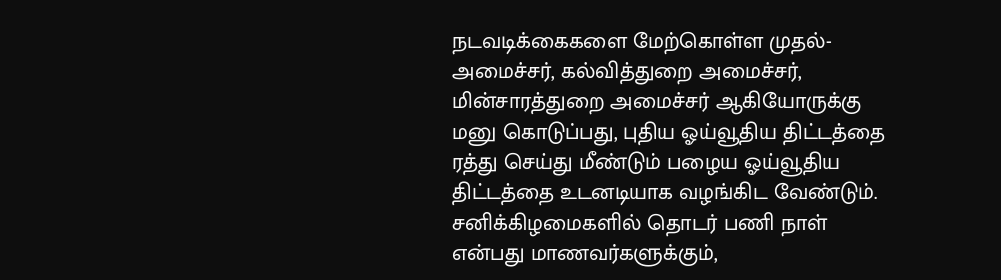நடவடிக்கைகளை மேற்கொள்ள முதல்-அமைச்சர், கல்வித்துறை அமைச்சர், மின்சாரத்துறை அமைச்சர் ஆகியோருக்கு மனு கொடுப்பது, புதிய ஓய்வூதிய திட்டத்தை ரத்து செய்து மீண்டும் பழைய ஓய்வூதிய திட்டத்தை உடனடியாக வழங்கிட வேண்டும். சனிக்கிழமைகளில் தொடர் பணி நாள் என்பது மாணவர்களுக்கும்,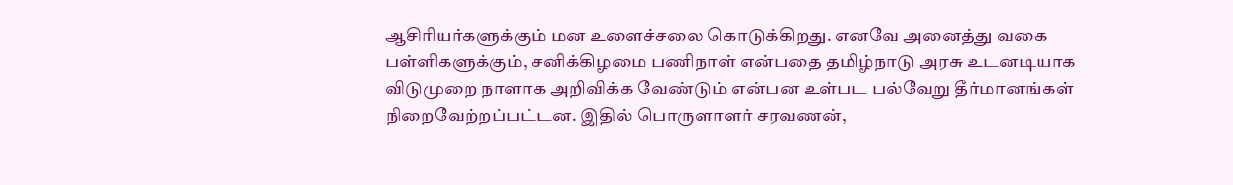ஆசிரியர்களுக்கும் மன உளைச்சலை கொடுக்கிறது. எனவே அனைத்து வகை பள்ளிகளுக்கும், சனிக்கிழமை பணிநாள் என்பதை தமிழ்நாடு அரசு உடனடியாக விடுமுறை நாளாக அறிவிக்க வேண்டும் என்பன உள்பட பல்வேறு தீர்மானங்கள் நிறைவேற்றப்பட்டன. இதில் பொருளாளர் சரவணன்,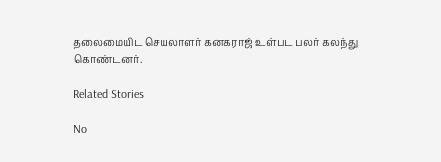தலைமையிட செயலாளர் கனகராஜ் உள்பட பலர் கலந்து கொண்டனர்.

Related Stories

No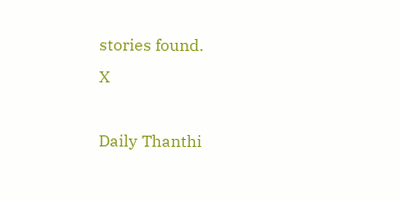stories found.
X

Daily Thanthi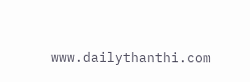www.dailythanthi.com